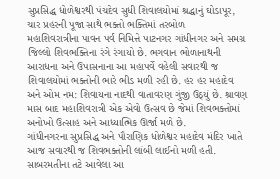સુપ્રસિદ્ધ ધોળેશ્વરથી પંચદેવ સુધી શિવાલયોમાં શ્રદ્ધાનું ઘોડાપૂર, ચાર પ્રહરની પૂજા સાથે ભક્તો ભક્તિમાં તરબોળ
મહાશિવરાત્રીના પાવન પર્વ નિમિત્તે પાટનગર ગાંધીનગર અને સમગ્ર જિલ્લો શિવભક્તિના રંગે રંગાયો છે. ભગવાન ભોળાનાથની આરાધના અને ઉપાસનાના આ મહાપર્વે વહેલી સવારથી જ શિવાલયોમાં ભક્તોની ભારે ભીડ મળી રહી છે. હર હર મહાદેવ અને ઓમ નમ: શિવાયના નાદથી વાતાવરણ ગુંજી ઉઠ્યું છે. શ્રાવણ માસ બાદ મહાશિવરાત્રી એક એવો ઉત્સવ છે જેમાં શિવભક્તોમાં અનોખો ઉત્સાહ અને આધ્યાત્મિક ઊર્જા મળે છે.
ગાંધીનગરના સુપ્રસિદ્ધ અને પૌરાણિક ધોળેશ્વર મહાદેવ મંદિર ખાતે આજ સવારથી જ શિવભક્તોની લાંબી લાઈનો મળી હતી. સાબરમતીના તટે આવેલા આ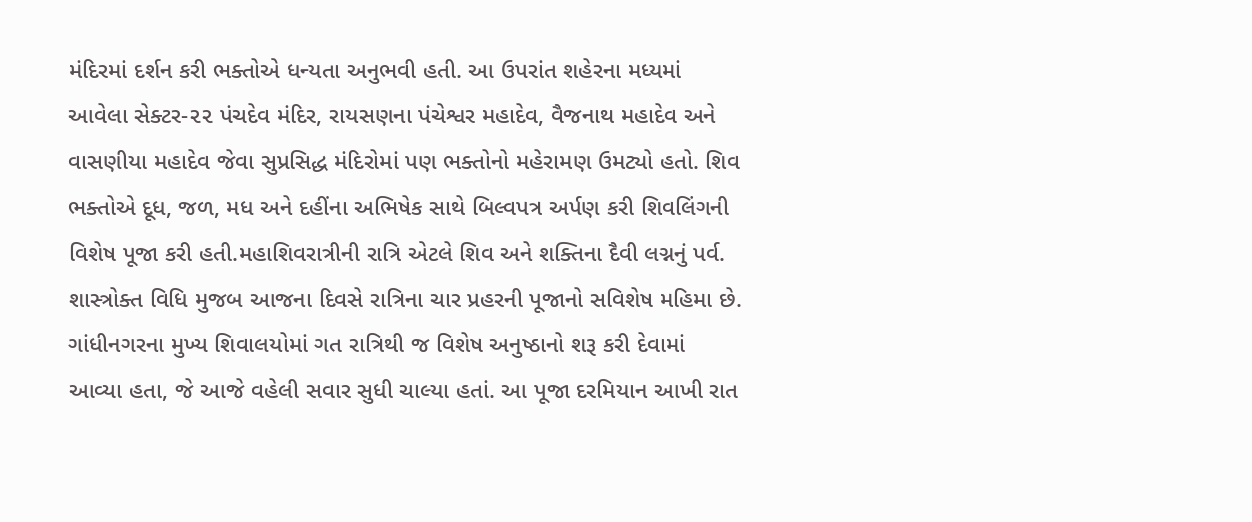મંદિરમાં દર્શન કરી ભક્તોએ ધન્યતા અનુભવી હતી. આ ઉપરાંત શહેરના મધ્યમાં આવેલા સેક્ટર-૨૨ પંચદેવ મંદિર, રાયસણના પંચેશ્વર મહાદેવ, વૈજનાથ મહાદેવ અને વાસણીયા મહાદેવ જેવા સુપ્રસિદ્ધ મંદિરોમાં પણ ભક્તોનો મહેરામણ ઉમટ્યો હતો. શિવ ભક્તોએ દૂધ, જળ, મધ અને દહીંના અભિષેક સાથે બિલ્વપત્ર અર્પણ કરી શિવલિંગની વિશેષ પૂજા કરી હતી.મહાશિવરાત્રીની રાત્રિ એટલે શિવ અને શક્તિના દૈવી લગ્નનું પર્વ. શાસ્ત્રોક્ત વિધિ મુજબ આજના દિવસે રાત્રિના ચાર પ્રહરની પૂજાનો સવિશેષ મહિમા છે.
ગાંધીનગરના મુખ્ય શિવાલયોમાં ગત રાત્રિથી જ વિશેષ અનુષ્ઠાનો શરૂ કરી દેવામાં આવ્યા હતા, જે આજે વહેલી સવાર સુધી ચાલ્યા હતાં. આ પૂજા દરમિયાન આખી રાત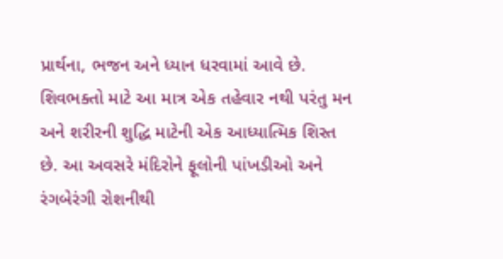પ્રાર્થના, ભજન અને ધ્યાન ધરવામાં આવે છે. શિવભક્તો માટે આ માત્ર એક તહેવાર નથી પરંતુ મન અને શરીરની શુદ્ધિ માટેની એક આધ્યાત્મિક શિસ્ત છે. આ અવસરે મંદિરોને ફૂલોની પાંખડીઓ અને રંગબેરંગી રોશનીથી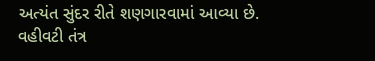અત્યંત સુંદર રીતે શણગારવામાં આવ્યા છે.
વહીવટી તંત્ર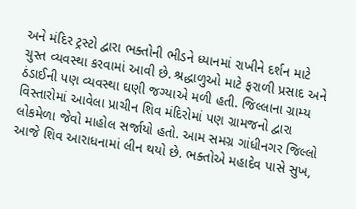અને મંદિર ટ્રસ્ટો દ્વારા ભક્તોની ભીડને ધ્યાનમાં રાખીને દર્શન માટે ચુસ્ત વ્યવસ્થા કરવામાં આવી છે. શ્રદ્ધાળુઓ માટે ફરાળી પ્રસાદ અને ઠંડાઈની પણ વ્યવસ્થા ઘણી જગ્યાએ મળી હતી. જિલ્લાના ગ્રામ્ય વિસ્તારોમાં આવેલા પ્રાચીન શિવ મંદિરોમાં પણ ગ્રામજનો દ્વારા લોકમેળા જેવો માહોલ સર્જાયો હતો. આમ સમગ્ર ગાંધીનગર જિલ્લો આજે શિવ આરાધનામાં લીન થયો છે. ભક્તોએ મહાદેવ પાસે સુખ,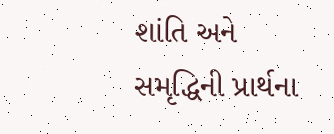શાંતિ અને સમૃદ્ધિની પ્રાર્થના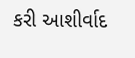કરી આશીર્વાદ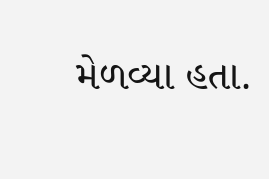મેળવ્યા હતા.